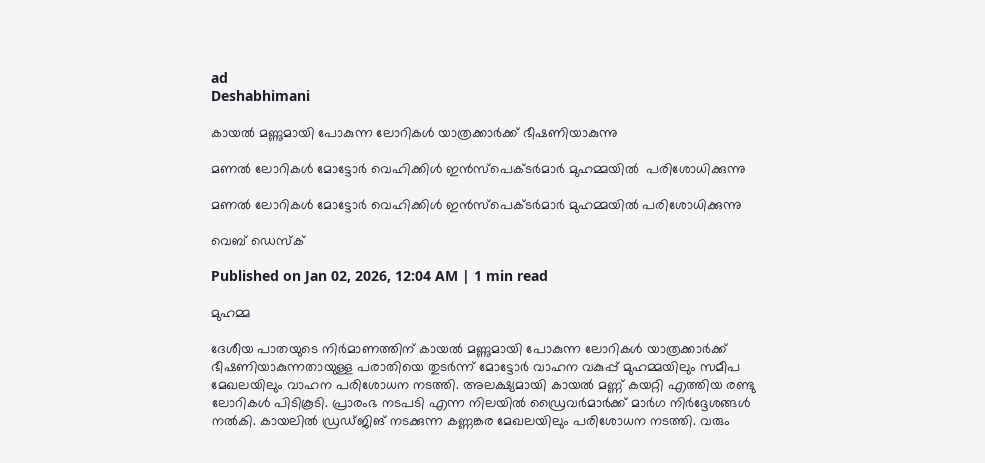ad
Deshabhimani

കായൽ മണ്ണുമായി പോകുന്ന ലോറികൾ യാത്രക്കാർക്ക് ഭീഷണിയാകുന്നു

മണൽ ലോറികൾ മോട്ടോർ വെഹിക്കിൾ ഇൻസ്പെക്ടർമാർ മുഹമ്മയിൽ  പരിശോധിക്കുന്നു

മണൽ ലോറികൾ മോട്ടോർ വെഹിക്കിൾ ഇൻസ്പെക്ടർമാർ മുഹമ്മയിൽ പരിശോധിക്കുന്നു

വെബ് ഡെസ്ക്

Published on Jan 02, 2026, 12:04 AM | 1 min read

മുഹമ്മ

ദേശീയ പാതയുടെ നിർമാണത്തിന്‌ കായൽ മണ്ണുമായി പോകുന്ന ലോറികൾ യാത്രക്കാർക്ക് ഭീഷണിയാകുന്നതായുള്ള പരാതിയെ തുടർന്ന് മോട്ടോർ വാഹന വകുപ്പ് മുഹമ്മയിലും സമീപ മേഖലയിലും വാഹന പരിശോധന നടത്തി. അലക്ഷ്യമായി കായൽ മണ്ണ് കയറ്റി എത്തിയ രണ്ടു ലോറികൾ പിടികൂടി. പ്രാരംഭ നടപടി എന്ന നിലയിൽ ഡ്രൈവർമാർക്ക് മാർഗ നിർദ്ദേശങ്ങൾ നൽകി. കായലിൽ ഡ്രഡ്ജിങ് നടക്കുന്ന കണ്ണങ്കര മേഖലയിലും പരിശോധന നടത്തി. വരും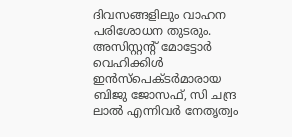ദിവസങ്ങളിലും വാഹന പരിശോധന തുടരും. അസിസ്റ്റന്റ് മോട്ടോർ വെഹിക്കിൾ ഇൻസ്പെക്ടർമാരായ ബിജു ജോസഫ്, സി ചന്ദ്ര ലാൽ എന്നിവർ നേതൃത്വം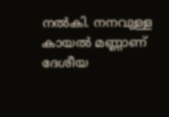നൽകി. നനവുള്ള കായൽ മണ്ണാണ് ദേശീയ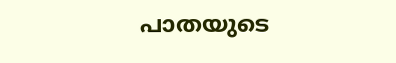പാതയുടെ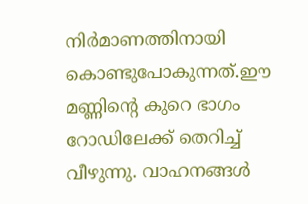നിർമാണത്തിനായി കൊണ്ടുപോകുന്നത്.ഈ മണ്ണിന്റെ കുറെ ഭാഗം റോഡിലേക്ക് തെറിച്ച് വീഴുന്നു. വാഹനങ്ങൾ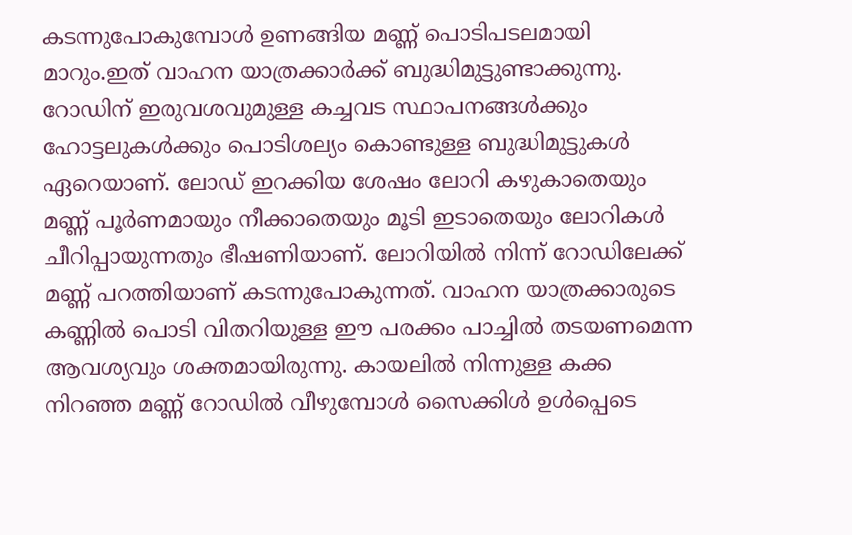കടന്നുപോകുമ്പോൾ ഉണങ്ങിയ മണ്ണ് പൊടിപടലമായി മാറും.ഇത് വാഹന യാത്രക്കാർക്ക് ബുദ്ധിമുട്ടുണ്ടാക്കുന്നു. റോഡിന് ഇരുവശവുമുള്ള കച്ചവട സ്ഥാപനങ്ങൾക്കും ഹോട്ടലുകൾക്കും പൊടിശല്യം കൊണ്ടുള്ള ബുദ്ധിമുട്ടുകൾ ഏറെയാണ്. ലോഡ് ഇറക്കിയ ശേഷം ലോറി കഴുകാതെയും മണ്ണ് പൂർണമായും നീക്കാതെയും മൂടി ഇടാതെയും ലോറികൾ ചീറിപ്പായുന്നതും ഭീഷണിയാണ്. ലോറിയിൽ നിന്ന് റോഡിലേക്ക് മണ്ണ് പറത്തിയാണ് കടന്നുപോകുന്നത്. വാഹന യാത്രക്കാരുടെ കണ്ണിൽ പൊടി വിതറിയുള്ള ഈ പരക്കം പാച്ചിൽ തടയണമെന്ന ആവശ്യവും ശക്തമായിരുന്നു. കായലിൽ നിന്നുള്ള കക്ക നിറഞ്ഞ മണ്ണ് റോഡിൽ വീഴുമ്പോൾ സൈക്കിൾ ഉൾപ്പെടെ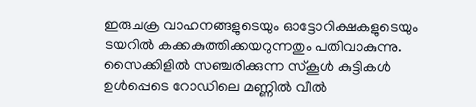ഇരുചക്ര വാഹനങ്ങളുടെയും ഓട്ടോറിക്ഷകളുടെയും ടയറിൽ കക്കകുത്തിക്കയറുന്നതും പതിവാകുന്നു. സൈക്കിളിൽ സഞ്ചരിക്കുന്ന സ്കൂൾ കുട്ടികൾ ഉൾപ്പെടെ റോഡിലെ മണ്ണിൽ വീൽ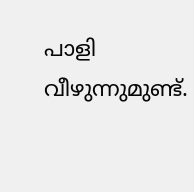പാളി വീഴുന്നുമുണ്ട്.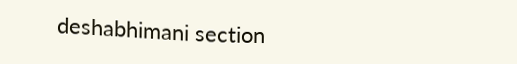deshabhimani section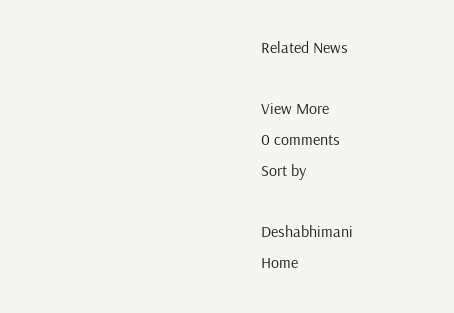Related News

View More
0 comments
Sort by

Deshabhimani
Home